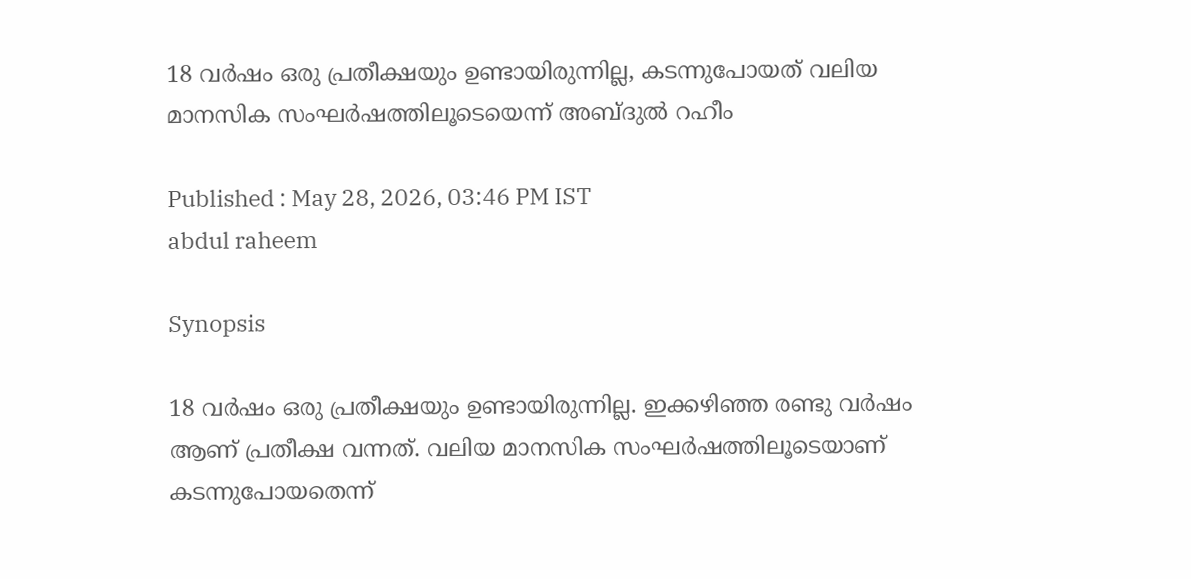18 വർഷം ഒരു പ്രതീക്ഷയും ഉണ്ടായിരുന്നില്ല, കടന്നുപോയത് വലിയ മാനസിക സംഘർഷത്തിലൂടെയെന്ന് അബ്ദുൽ റഹീം

Published : May 28, 2026, 03:46 PM IST
abdul raheem

Synopsis

18 വർഷം ഒരു പ്രതീക്ഷയും ഉണ്ടായിരുന്നില്ല. ഇക്കഴിഞ്ഞ രണ്ടു വർഷം ആണ് പ്രതീക്ഷ വന്നത്. വലിയ മാനസിക സംഘർഷത്തിലൂടെയാണ് കടന്നുപോയതെന്ന്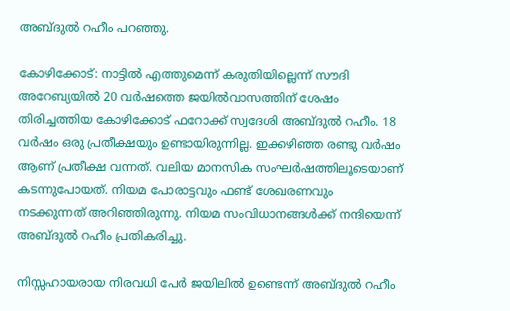അബ്ദുൽ റഹീം പറഞ്ഞു.

കോഴിക്കോട്: നാട്ടിൽ എത്തുമെന്ന് കരുതിയില്ലെന്ന് സൗദി അറേബ്യയിൽ 20 വർഷത്തെ ജയിൽവാസത്തിന് ശേഷം തിരിച്ചത്തിയ കോഴിക്കോട് ഫറോക്ക് സ്വദേശി അബ്ദുൽ റഹീം. 18 വർഷം ഒരു പ്രതീക്ഷയും ഉണ്ടായിരുന്നില്ല. ഇക്കഴിഞ്ഞ രണ്ടു വർഷം ആണ് പ്രതീക്ഷ വന്നത്. വലിയ മാനസിക സംഘർഷത്തിലൂടെയാണ് കടന്നുപോയത്. നിയമ പോരാട്ടവും ഫണ്ട് ശേഖരണവും നടക്കുന്നത് അറിഞ്ഞിരുന്നു. നിയമ സംവിധാനങ്ങൾക്ക് നന്ദിയെന്ന് അബ്ദുൽ റഹീം പ്രതികരിച്ചു.

നിസ്സഹായരായ നിരവധി പേർ ജയിലിൽ ഉണ്ടെന്ന് അബ്ദുൽ റഹീം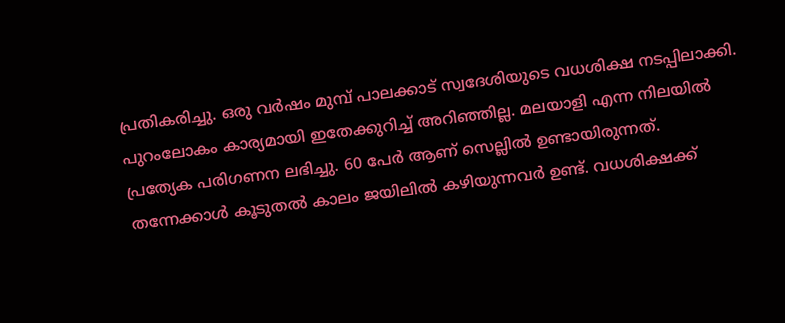പ്രതികരിച്ചു. ഒരു വർഷം മുമ്പ് പാലക്കാട്‌ സ്വദേശിയുടെ വധശിക്ഷ നടപ്പിലാക്കി. പുറംലോകം കാര്യമായി ഇതേക്കുറിച്ച് അറിഞ്ഞില്ല. മലയാളി എന്ന നിലയിൽ പ്രത്യേക പരിഗണന ലഭിച്ചു. 60 പേർ ആണ് സെല്ലിൽ ഉണ്ടായിരുന്നത്. തന്നേക്കാൾ കൂടുതൽ കാലം ജയിലിൽ കഴിയുന്നവർ ഉണ്ട്. വധശിക്ഷക്ക്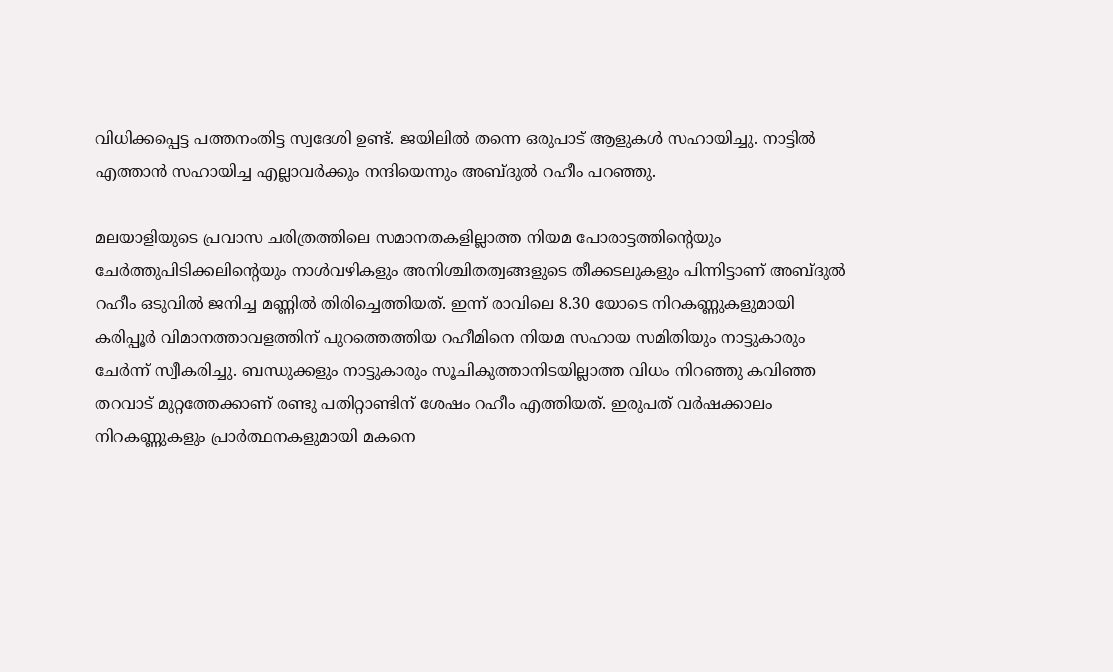വിധിക്കപ്പെട്ട പത്തനംതിട്ട സ്വദേശി ഉണ്ട്. ജയിലിൽ തന്നെ ഒരുപാട് ആളുകൾ സഹായിച്ചു. നാട്ടിൽ എത്താൻ സഹായിച്ച എല്ലാവർക്കും നന്ദിയെന്നും അബ്ദുൽ റഹീം പറഞ്ഞു.

മലയാളിയുടെ പ്രവാസ ചരിത്രത്തിലെ സമാനതകളില്ലാത്ത നിയമ പോരാട്ടത്തിന്റെയും ചേർത്തുപിടിക്കലിന്റെയും നാൾവഴികളും അനിശ്ചിതത്വങ്ങളുടെ തീക്കടലുകളും പിന്നിട്ടാണ് അബ്ദുൽ റഹീം ഒടുവിൽ ജനിച്ച മണ്ണിൽ തിരിച്ചെത്തിയത്. ഇന്ന് രാവിലെ 8.30 യോടെ നിറകണ്ണുകളുമായി കരിപ്പൂർ വിമാനത്താവളത്തിന് പുറത്തെത്തിയ റഹീമിനെ നിയമ സഹായ സമിതിയും നാട്ടുകാരും ചേർന്ന് സ്വീകരിച്ചു. ബന്ധുക്കളും നാട്ടുകാരും സൂചികുത്താനിടയില്ലാത്ത വിധം നിറഞ്ഞു കവിഞ്ഞ തറവാട് മുറ്റത്തേക്കാണ് രണ്ടു പതിറ്റാണ്ടിന് ശേഷം റഹീം എത്തിയത്. ഇരുപത് വർഷക്കാലം നിറകണ്ണുകളും പ്രാർത്ഥനകളുമായി മകനെ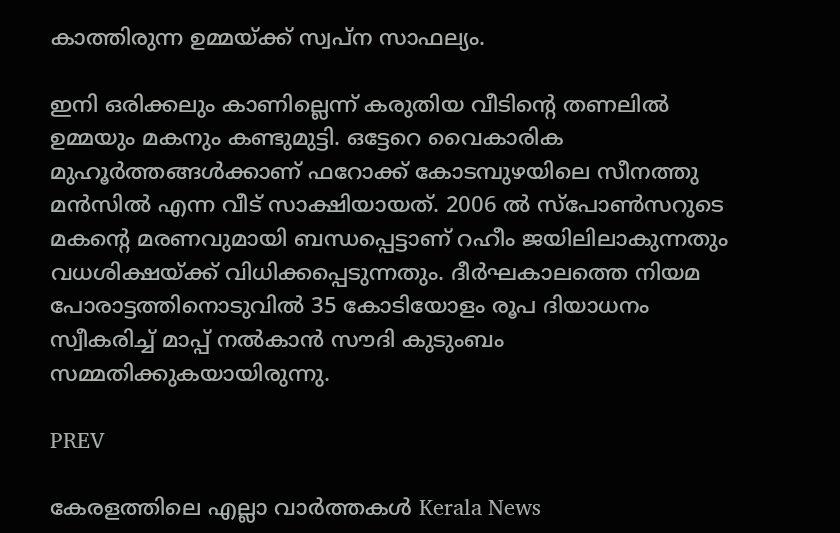കാത്തിരുന്ന ഉമ്മയ്ക്ക് സ്വപ്ന സാഫല്യം.

ഇനി ഒരിക്കലും കാണില്ലെന്ന് കരുതിയ വീടിന്റെ തണലിൽ ഉമ്മയും മകനും കണ്ടുമുട്ടി. ഒട്ടേറെ വൈകാരിക മുഹൂർത്തങ്ങൾക്കാണ് ഫറോക്ക് കോടമ്പുഴയിലെ സീനത്തു മൻസിൽ എന്ന വീട് സാക്ഷിയായത്. 2006 ൽ സ്പോൺസറുടെ മകന്റെ മരണവുമായി ബന്ധപ്പെട്ടാണ് റഹീം ജയിലിലാകുന്നതും വധശിക്ഷയ്ക്ക് വിധിക്കപ്പെടുന്നതും. ദീർഘകാലത്തെ നിയമ പോരാട്ടത്തിനൊടുവിൽ 35 കോടിയോളം രൂപ ദിയാധനം സ്വീകരിച്ച് മാപ്പ് നൽകാൻ സൗദി കുടുംബം സമ്മതിക്കുകയായിരുന്നു.

PREV

കേരളത്തിലെ എല്ലാ വാർത്തകൾ Kerala News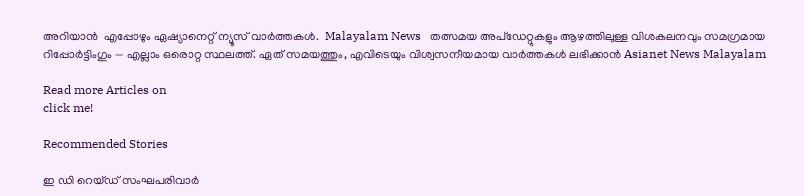അറിയാൻ  എപ്പോഴും ഏഷ്യാനെറ്റ് ന്യൂസ് വാർത്തകൾ.  Malayalam News   തത്സമയ അപ്‌ഡേറ്റുകളും ആഴത്തിലുള്ള വിശകലനവും സമഗ്രമായ റിപ്പോർട്ടിംഗും — എല്ലാം ഒരൊറ്റ സ്ഥലത്ത്. ഏത് സമയത്തും, എവിടെയും വിശ്വസനീയമായ വാർത്തകൾ ലഭിക്കാൻ Asianet News Malayalam

Read more Articles on
click me!

Recommended Stories

ഇ ഡി റെയ്ഡ് സംഘപരിവാർ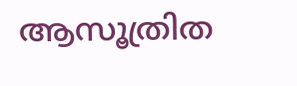ആസൂത്രിത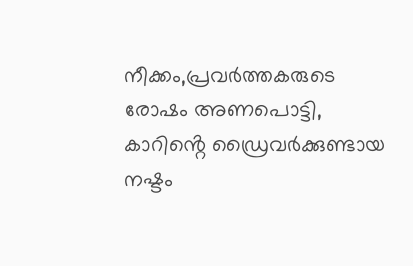നീക്കം,പ്രവർത്തകരുടെ രോഷം അണപൊട്ടി, കാറിൻ്റെ ഡ്രൈവർക്കുണ്ടായ നഷ്ടം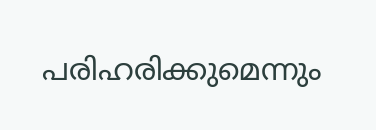പരിഹരിക്കുമെന്നും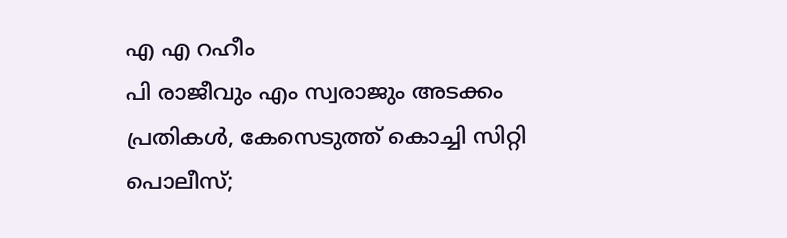എ എ റഹീം
പി രാജീവും എം സ്വരാജും അടക്കം പ്രതികൾ, കേസെടുത്ത് കൊച്ചി സിറ്റി പൊലീസ്;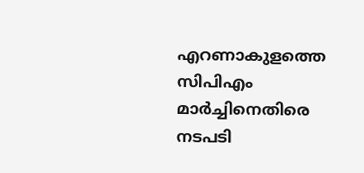എറണാകുളത്തെ സിപിഎം മാർച്ചിനെതിരെ നടപടി